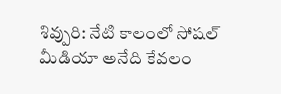శివ్పురి: నేటి కాలంలో సోషల్ మీడియా అనేది కేవలం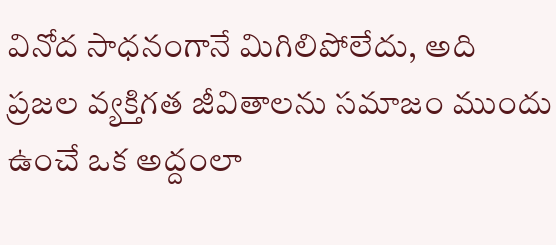వినోద సాధనంగానే మిగిలిపోలేదు, అది ప్రజల వ్యక్తిగత జీవితాలను సమాజం ముందు ఉంచే ఒక అద్దంలా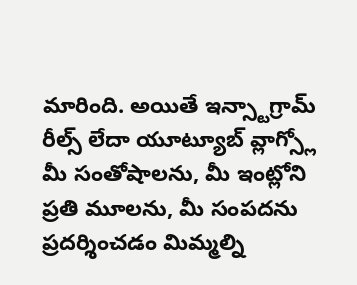మారింది. అయితే ఇన్స్టాగ్రామ్ రీల్స్ లేదా యూట్యూబ్ వ్లాగ్స్లో మీ సంతోషాలను, మీ ఇంట్లోని ప్రతి మూలను, మీ సంపదను ప్రదర్శించడం మిమ్మల్ని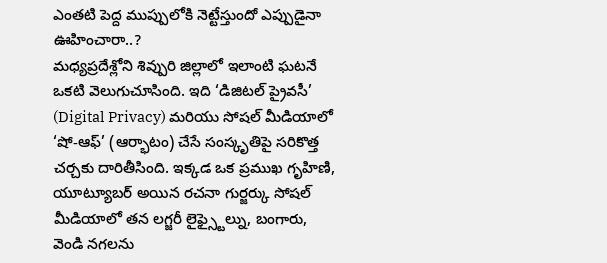ఎంతటి పెద్ద ముప్పులోకి నెట్టేస్తుందో ఎప్పుడైనా ఊహించారా..?
మధ్యప్రదేశ్లోని శివ్పురి జిల్లాలో ఇలాంటి ఘటనే ఒకటి వెలుగుచూసింది. ఇది ‘డిజిటల్ ప్రైవసీ’ (Digital Privacy) మరియు సోషల్ మీడియాలో ‘షో-ఆఫ్’ (ఆర్భాటం) చేసే సంస్కృతిపై సరికొత్త చర్చకు దారితీసింది. ఇక్కడ ఒక ప్రముఖ గృహిణి, యూట్యూబర్ అయిన రచనా గుర్జర్కు సోషల్ మీడియాలో తన లగ్జరీ లైఫ్స్టైల్ను, బంగారు, వెండి నగలను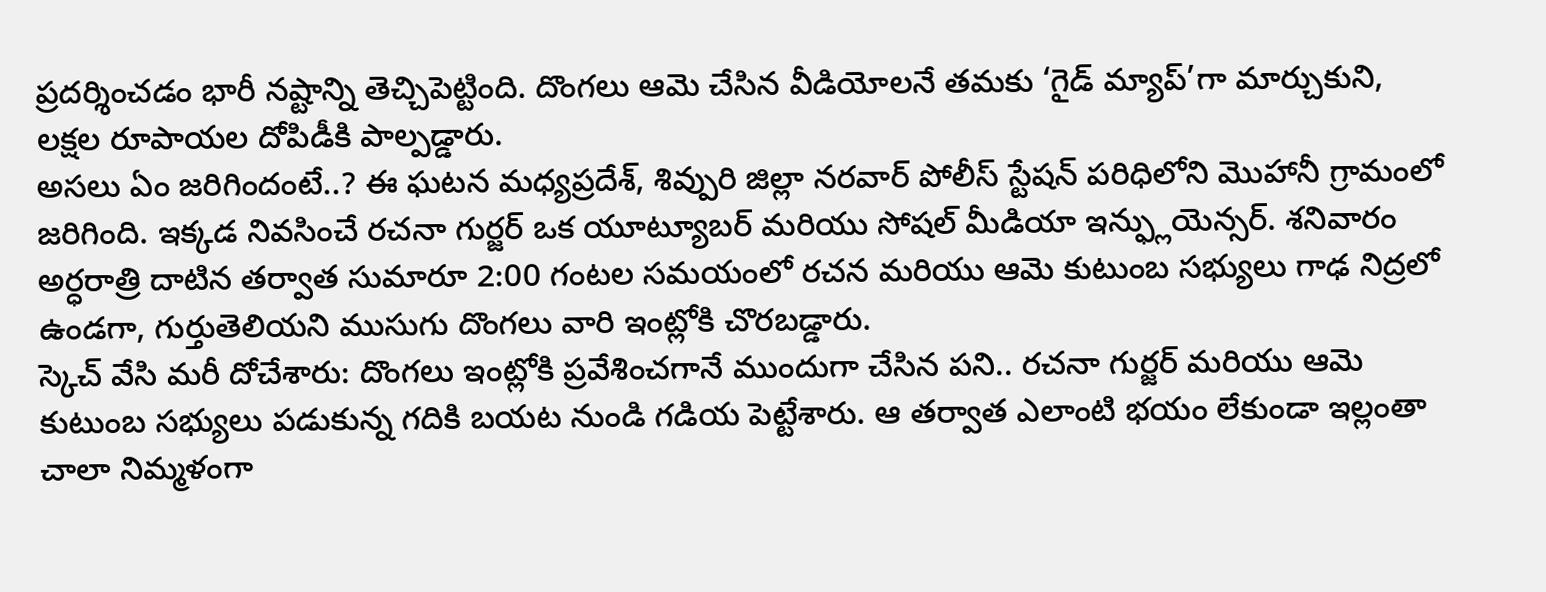ప్రదర్శించడం భారీ నష్టాన్ని తెచ్చిపెట్టింది. దొంగలు ఆమె చేసిన వీడియోలనే తమకు ‘గైడ్ మ్యాప్’గా మార్చుకుని, లక్షల రూపాయల దోపిడీకి పాల్పడ్డారు.
అసలు ఏం జరిగిందంటే..? ఈ ఘటన మధ్యప్రదేశ్, శివ్పురి జిల్లా నరవార్ పోలీస్ స్టేషన్ పరిధిలోని మొహానీ గ్రామంలో జరిగింది. ఇక్కడ నివసించే రచనా గుర్జర్ ఒక యూట్యూబర్ మరియు సోషల్ మీడియా ఇన్ఫ్లుయెన్సర్. శనివారం అర్ధరాత్రి దాటిన తర్వాత సుమారూ 2:00 గంటల సమయంలో రచన మరియు ఆమె కుటుంబ సభ్యులు గాఢ నిద్రలో ఉండగా, గుర్తుతెలియని ముసుగు దొంగలు వారి ఇంట్లోకి చొరబడ్డారు.
స్కెచ్ వేసి మరీ దోచేశారు: దొంగలు ఇంట్లోకి ప్రవేశించగానే ముందుగా చేసిన పని.. రచనా గుర్జర్ మరియు ఆమె కుటుంబ సభ్యులు పడుకున్న గదికి బయట నుండి గడియ పెట్టేశారు. ఆ తర్వాత ఎలాంటి భయం లేకుండా ఇల్లంతా చాలా నిమ్మళంగా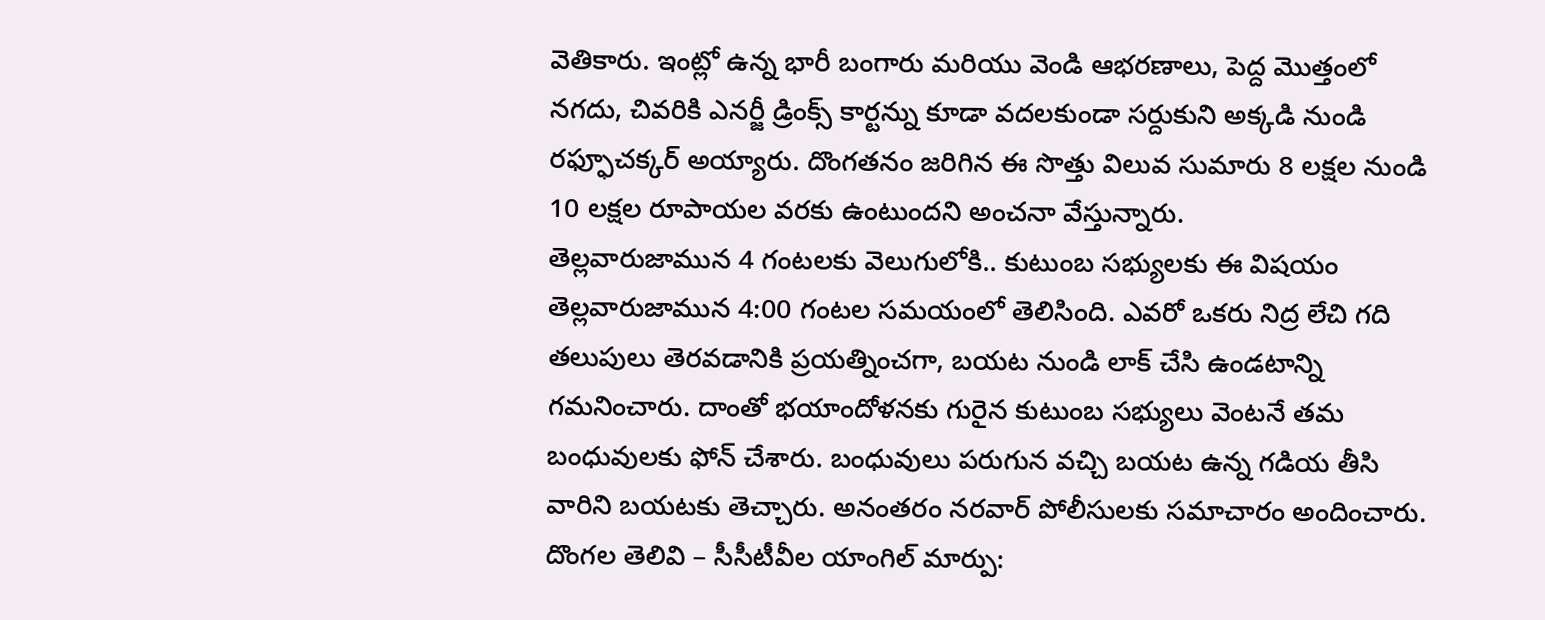వెతికారు. ఇంట్లో ఉన్న భారీ బంగారు మరియు వెండి ఆభరణాలు, పెద్ద మొత్తంలో నగదు, చివరికి ఎనర్జీ డ్రింక్స్ కార్టన్ను కూడా వదలకుండా సర్దుకుని అక్కడి నుండి రఫ్ఫూచక్కర్ అయ్యారు. దొంగతనం జరిగిన ఈ సొత్తు విలువ సుమారు 8 లక్షల నుండి 10 లక్షల రూపాయల వరకు ఉంటుందని అంచనా వేస్తున్నారు.
తెల్లవారుజామున 4 గంటలకు వెలుగులోకి.. కుటుంబ సభ్యులకు ఈ విషయం తెల్లవారుజామున 4:00 గంటల సమయంలో తెలిసింది. ఎవరో ఒకరు నిద్ర లేచి గది తలుపులు తెరవడానికి ప్రయత్నించగా, బయట నుండి లాక్ చేసి ఉండటాన్ని గమనించారు. దాంతో భయాందోళనకు గురైన కుటుంబ సభ్యులు వెంటనే తమ బంధువులకు ఫోన్ చేశారు. బంధువులు పరుగున వచ్చి బయట ఉన్న గడియ తీసి వారిని బయటకు తెచ్చారు. అనంతరం నరవార్ పోలీసులకు సమాచారం అందించారు.
దొంగల తెలివి – సీసీటీవీల యాంగిల్ మార్పు: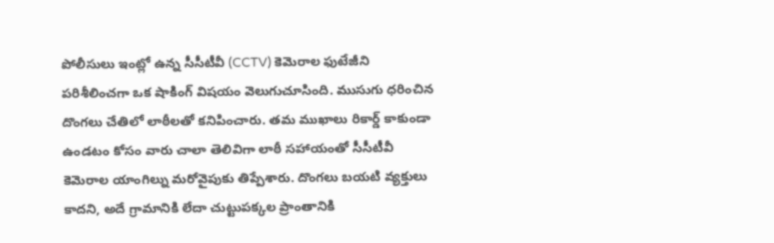పోలీసులు ఇంట్లో ఉన్న సీసీటీవీ (CCTV) కెమెరాల ఫుటేజీని పరిశీలించగా ఒక షాకింగ్ విషయం వెలుగుచూసింది. ముసుగు ధరించిన దొంగలు చేతిలో లాఠీలతో కనిపించారు. తమ ముఖాలు రికార్డ్ కాకుండా ఉండటం కోసం వారు చాలా తెలివిగా లాఠీ సహాయంతో సీసీటీవీ కెమెరాల యాంగిల్ను మరోవైపుకు తిప్పేశారు. దొంగలు బయటి వ్యక్తులు కాదని, అదే గ్రామానికి లేదా చుట్టుపక్కల ప్రాంతానికి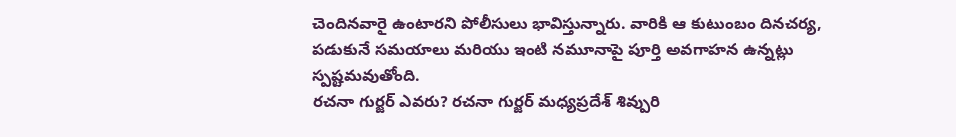చెందినవారై ఉంటారని పోలీసులు భావిస్తున్నారు. వారికి ఆ కుటుంబం దినచర్య, పడుకునే సమయాలు మరియు ఇంటి నమూనాపై పూర్తి అవగాహన ఉన్నట్లు స్పష్టమవుతోంది.
రచనా గుర్జర్ ఎవరు? రచనా గుర్జర్ మధ్యప్రదేశ్ శివ్పురి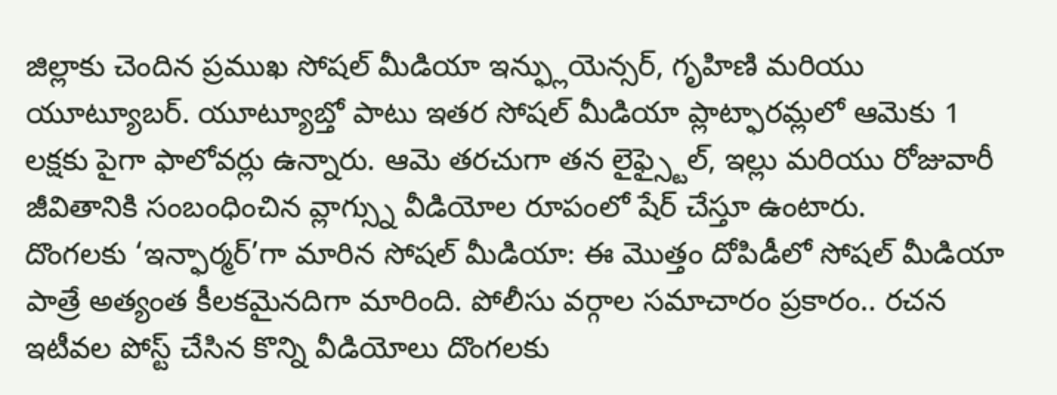జిల్లాకు చెందిన ప్రముఖ సోషల్ మీడియా ఇన్ఫ్లుయెన్సర్, గృహిణి మరియు యూట్యూబర్. యూట్యూబ్తో పాటు ఇతర సోషల్ మీడియా ప్లాట్ఫారమ్లలో ఆమెకు 1 లక్షకు పైగా ఫాలోవర్లు ఉన్నారు. ఆమె తరచుగా తన లైఫ్స్టైల్, ఇల్లు మరియు రోజువారీ జీవితానికి సంబంధించిన వ్లాగ్స్ను వీడియోల రూపంలో షేర్ చేస్తూ ఉంటారు.
దొంగలకు ‘ఇన్ఫార్మర్’గా మారిన సోషల్ మీడియా: ఈ మొత్తం దోపిడీలో సోషల్ మీడియా పాత్రే అత్యంత కీలకమైనదిగా మారింది. పోలీసు వర్గాల సమాచారం ప్రకారం.. రచన ఇటీవల పోస్ట్ చేసిన కొన్ని వీడియోలు దొంగలకు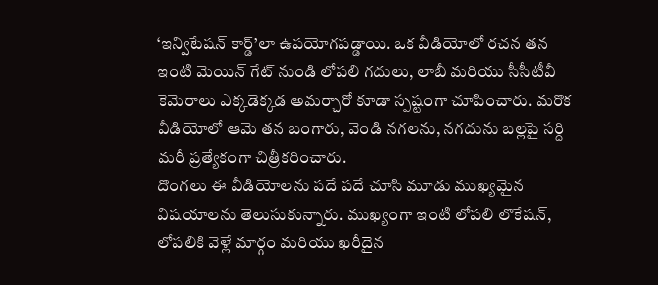‘ఇన్విటేషన్ కార్డ్’లా ఉపయోగపడ్డాయి. ఒక వీడియోలో రచన తన ఇంటి మెయిన్ గేట్ నుండి లోపలి గదులు, లాబీ మరియు సీసీటీవీ కెమెరాలు ఎక్కడెక్కడ అమర్చారో కూడా స్పష్టంగా చూపించారు. మరొక వీడియోలో ఆమె తన బంగారు, వెండి నగలను, నగదును బల్లపై సర్ది మరీ ప్రత్యేకంగా చిత్రీకరించారు.
దొంగలు ఈ వీడియోలను పదే పదే చూసి మూడు ముఖ్యమైన విషయాలను తెలుసుకున్నారు. ముఖ్యంగా ఇంటి లోపలి లొకేషన్, లోపలికి వెళ్లే మార్గం మరియు ఖరీదైన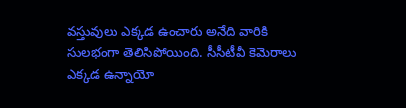వస్తువులు ఎక్కడ ఉంచారు అనేది వారికి సులభంగా తెలిసిపోయింది. సీసీటీవీ కెమెరాలు ఎక్కడ ఉన్నాయో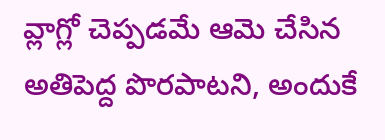వ్లాగ్లో చెప్పడమే ఆమె చేసిన అతిపెద్ద పొరపాటని, అందుకే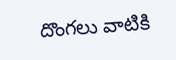దొంగలు వాటికి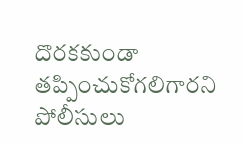దొరకకుండా తప్పించుకోగలిగారని పోలీసులు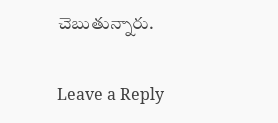చెబుతున్నారు.

Leave a Reply